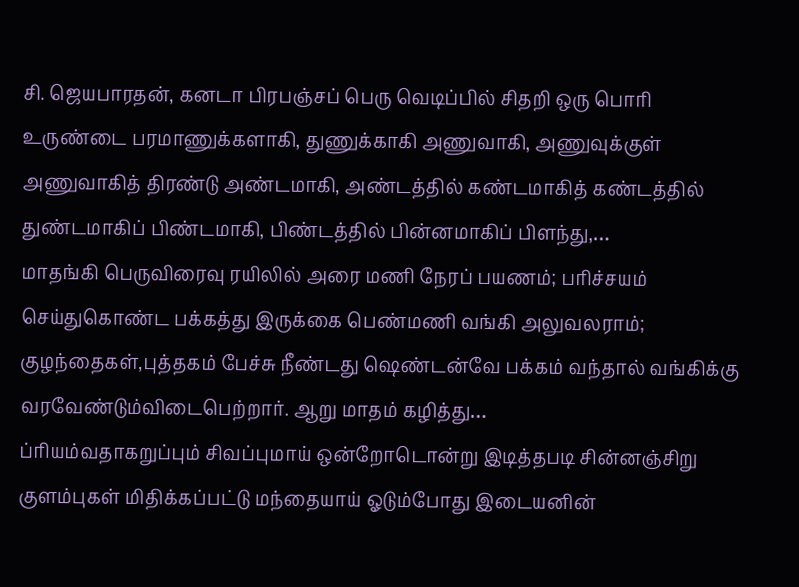சி. ஜெயபாரதன், கனடா பிரபஞ்சப் பெரு வெடிப்பில் சிதறி ஒரு பொரி உருண்டை பரமாணுக்களாகி, துணுக்காகி அணுவாகி, அணுவுக்குள் அணுவாகித் திரண்டு அண்டமாகி, அண்டத்தில் கண்டமாகித் கண்டத்தில் துண்டமாகிப் பிண்டமாகி, பிண்டத்தில் பின்னமாகிப் பிளந்து,…
மாதங்கி பெருவிரைவு ரயிலில் அரை மணி நேரப் பயணம்; பரிச்சயம் செய்துகொண்ட பக்கத்து இருக்கை பெண்மணி வங்கி அலுவலராம்; குழந்தைகள்,புத்தகம் பேச்சு நீண்டது ஷெண்டன்வே பக்கம் வந்தால் வங்கிக்கு வரவேண்டும்விடைபெற்றார். ஆறு மாதம் கழித்து…
ப்ரியம்வதாகறுப்பும் சிவப்புமாய் ஒன்றோடொன்று இடித்தபடி சின்னஞ்சிறு குளம்புகள் மிதிக்கப்பட்டு மந்தையாய் ஓடும்போது இடையனின்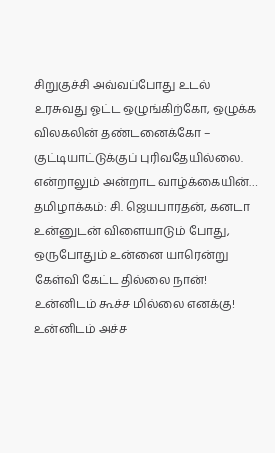சிறுகுச்சி அவ்வப்போது உடல் உரசுவது ஓட்ட ஒழுங்கிற்கோ, ஒழுக்க விலகலின் தண்டனைக்கோ – குட்டியாட்டுக்குப் புரிவதேயில்லை. என்றாலும் அன்றாட வாழ்க்கையின்…
தமிழாக்கம்: சி. ஜெயபாரதன், கனடா உன்னுடன் விளையாடும் போது, ஒருபோதும் உன்னை யாரென்று கேள்வி கேட்ட தில்லை நான்! உன்னிடம் கூச்ச மில்லை எனக்கு! உன்னிடம் அச்ச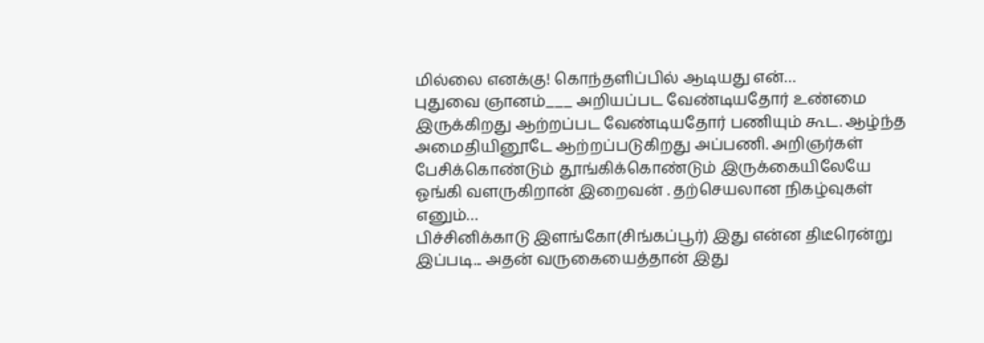மில்லை எனக்கு! கொந்தளிப்பில் ஆடியது என்…
புதுவை ஞானம்___ அறியப்பட வேண்டியதோர் உண்மை இருக்கிறது ஆற்றப்பட வேண்டியதோர் பணியும் கூட. ஆழ்ந்த அமைதியினூடே ஆற்றப்படுகிறது அப்பணி. அறிஞர்கள் பேசிக்கொண்டும் தூங்கிக்கொண்டும் இருக்கையிலேயே ஓங்கி வளருகிறான் இறைவன் . தற்செயலான நிகழ்வுகள் எனும்…
பிச்சினிக்காடு இளங்கோ(சிங்கப்பூர்) இது என்ன திடீரென்று இப்படி... அதன் வருகையைத்தான் இது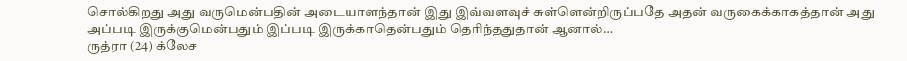சொல்கிறது அது வருமென்பதின் அடையாளந்தான் இது இவ்வளவுச் சுள்ளென்றிருப்பதே அதன் வருகைக்காகத்தான் அது அப்படி இருக்குமென்பதும் இப்படி இருக்காதென்பதும் தெரிந்ததுதான் ஆனால்…
ருத்ரா (24) க்லேச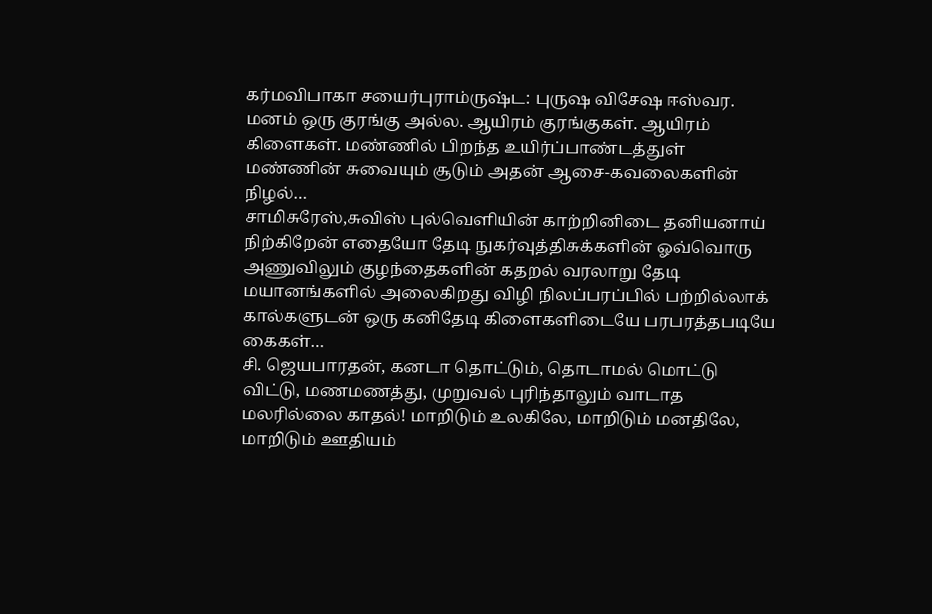கர்மவிபாகா சயைர்புராம்ருஷ்ட: புருஷ விசேஷ ஈஸ்வர. மனம் ஒரு குரங்கு அல்ல. ஆயிரம் குரங்குகள். ஆயிரம் கிளைகள். மண்ணில் பிறந்த உயிர்ப்பாண்டத்துள் மண்ணின் சுவையும் சூடும் அதன் ஆசை-கவலைகளின் நிழல்…
சாமிசுரேஸ்,சுவிஸ் புல்வெளியின் காற்றினிடை தனியனாய் நிற்கிறேன் எதையோ தேடி நுகர்வுத்திசுக்களின் ஓவ்வொரு அணுவிலும் குழந்தைகளின் கதறல் வரலாறு தேடி மயானங்களில் அலைகிறது விழி நிலப்பரப்பில் பற்றில்லாக் கால்களுடன் ஒரு கனிதேடி கிளைகளிடையே பரபரத்தபடியே கைகள்…
சி. ஜெயபாரதன், கனடா தொட்டும், தொடாமல் மொட்டு விட்டு, மணமணத்து, முறுவல் புரிந்தாலும் வாடாத மலரில்லை காதல்! மாறிடும் உலகிலே, மாறிடும் மனதிலே, மாறிடும் ஊதியம்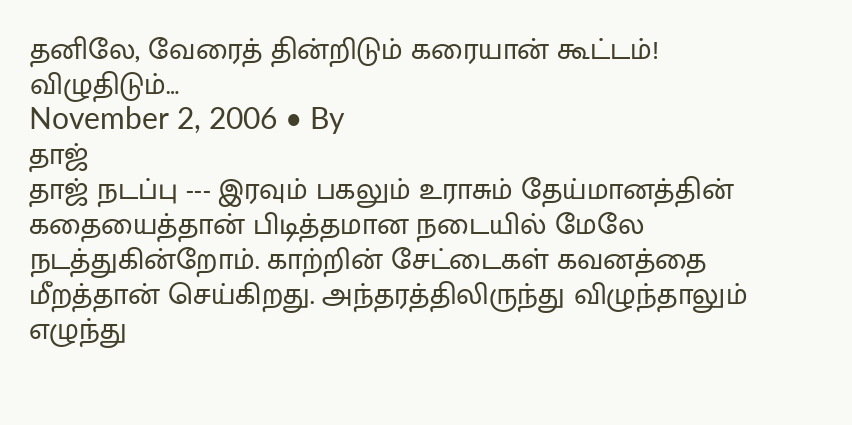தனிலே, வேரைத் தின்றிடும் கரையான் கூட்டம்! விழுதிடும்…
November 2, 2006 • By
தாஜ்
தாஜ் நடப்பு --- இரவும் பகலும் உராசும் தேய்மானத்தின் கதையைத்தான் பிடித்தமான நடையில் மேலே நடத்துகின்றோம். காற்றின் சேட்டைகள் கவனத்தை மீறத்தான் செய்கிறது. அந்தரத்திலிருந்து விழுந்தாலும் எழுந்து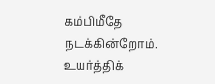கம்பிமீதே நடக்கின்றோம். உயர்த்திக்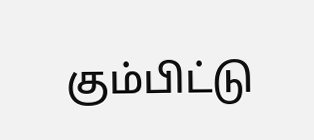கும்பிட்டு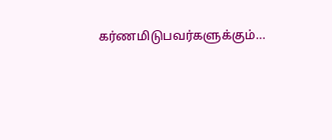கர்ணமிடுபவர்களுக்கும்…